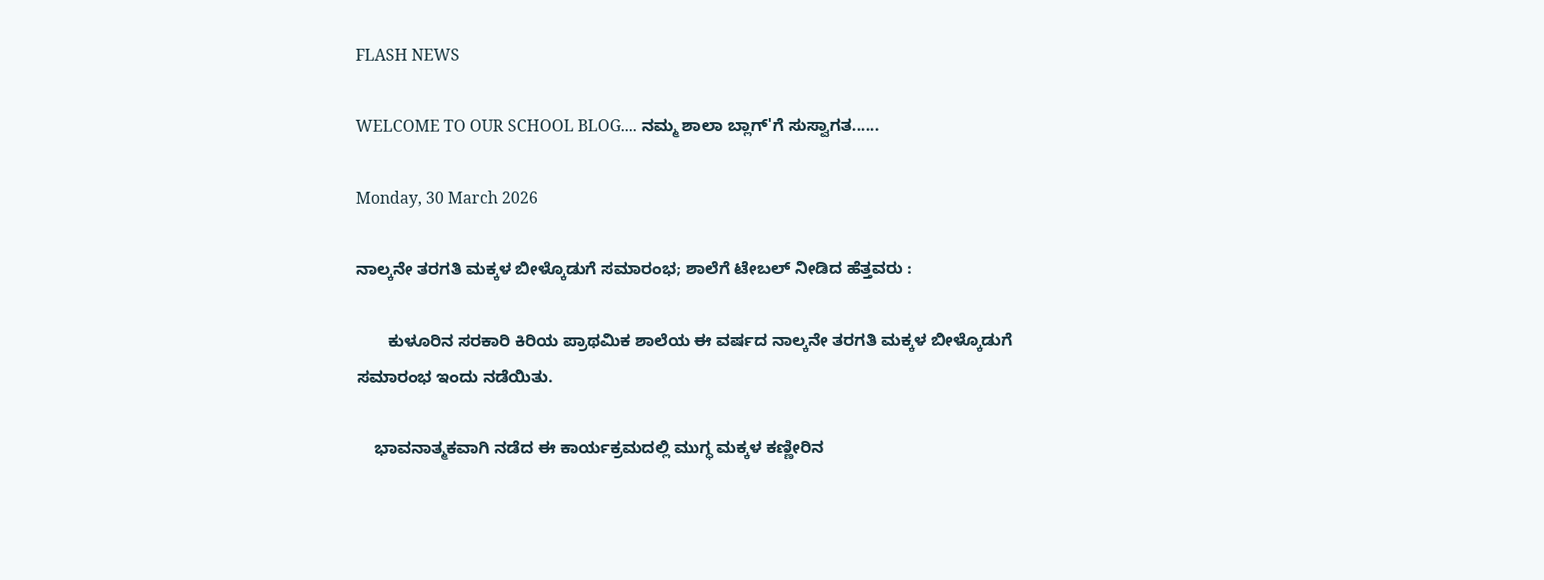FLASH NEWS

WELCOME TO OUR SCHOOL BLOG.... ನಮ್ಮ ಶಾಲಾ ಬ್ಲಾಗ್'ಗೆ ಸುಸ್ವಾಗತ......

Monday, 30 March 2026

ನಾಲ್ಕನೇ ತರಗತಿ ಮಕ್ಕಳ ಬೀಳ್ಕೊಡುಗೆ ಸಮಾರಂಭ; ಶಾಲೆಗೆ ಟೇಬಲ್ ನೀಡಿದ ಹೆತ್ತವರು :

       ಕುಳೂರಿನ ಸರಕಾರಿ ಕಿರಿಯ ಪ್ರಾಥಮಿಕ ಶಾಲೆಯ ಈ ವರ್ಷದ ನಾಲ್ಕನೇ ತರಗತಿ ಮಕ್ಕಳ ಬೀಳ್ಕೊಡುಗೆ ಸಮಾರಂಭ ಇಂದು ನಡೆಯಿತು.

    ಭಾವನಾತ್ಮಕವಾಗಿ ನಡೆದ ಈ ಕಾರ್ಯಕ್ರಮದಲ್ಲಿ ಮುಗ್ಧ ಮಕ್ಕಳ ಕಣ್ಣೀರಿನ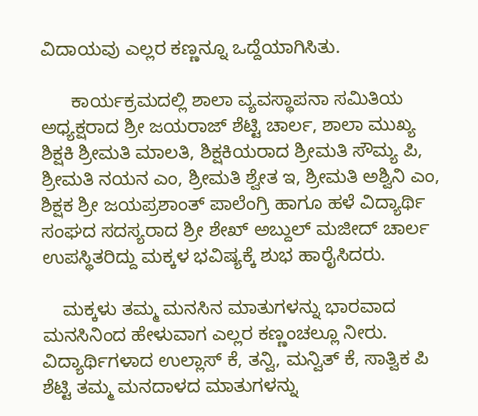ವಿದಾಯವು ಎಲ್ಲರ ಕಣ್ಣನ್ನೂ ಒದ್ದೆಯಾಗಿಸಿತು.

      ಕಾರ್ಯಕ್ರಮದಲ್ಲಿ ಶಾಲಾ ವ್ಯವಸ್ಥಾಪನಾ ಸಮಿತಿಯ ಅಧ್ಯಕ್ಷರಾದ ಶ್ರೀ ಜಯರಾಜ್ ಶೆಟ್ಟಿ ಚಾರ್ಲ, ಶಾಲಾ ಮುಖ್ಯ ಶಿಕ್ಷಕಿ ಶ್ರೀಮತಿ ಮಾಲತಿ, ಶಿಕ್ಷಕಿಯರಾದ ಶ್ರೀಮತಿ ಸೌಮ್ಯ ಪಿ, ಶ್ರೀಮತಿ ನಯನ ಎಂ, ಶ್ರೀಮತಿ ಶ್ವೇತ ಇ, ಶ್ರೀಮತಿ ಅಶ್ವಿನಿ ಎಂ, ಶಿಕ್ಷಕ ಶ್ರೀ ಜಯಪ್ರಶಾಂತ್ ಪಾಲೆಂಗ್ರಿ ಹಾಗೂ ಹಳೆ ವಿದ್ಯಾರ್ಥಿ ಸಂಘದ ಸದಸ್ಯರಾದ ಶ್ರೀ ಶೇಖ್ ಅಬ್ದುಲ್ ಮಜೀದ್ ಚಾರ್ಲ ಉಪಸ್ಥಿತರಿದ್ದು ಮಕ್ಕಳ ಭವಿಷ್ಯಕ್ಕೆ ಶುಭ ಹಾರೈಸಿದರು.

    ಮಕ್ಕಳು ತಮ್ಮ ಮನಸಿನ ಮಾತುಗಳನ್ನು ಭಾರವಾದ ಮನಸಿನಿಂದ ಹೇಳುವಾಗ ಎಲ್ಲರ ಕಣ್ಣಂಚಲ್ಲೂ ನೀರು. ವಿದ್ಯಾರ್ಥಿಗಳಾದ ಉಲ್ಲಾಸ್ ಕೆ, ತನ್ವಿ, ಮನ್ವಿತ್ ಕೆ, ಸಾತ್ವಿಕ ಪಿ ಶೆಟ್ಟಿ ತಮ್ಮ ಮನದಾಳದ ಮಾತುಗಳನ್ನು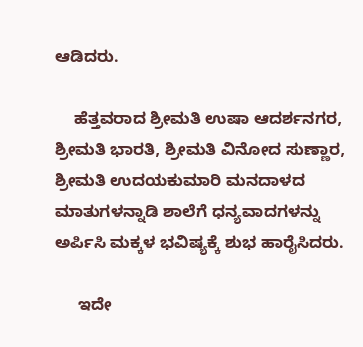ಆಡಿದರು.

    ಹೆತ್ತವರಾದ ಶ್ರೀಮತಿ ಉಷಾ ಆದರ್ಶನಗರ, ಶ್ರೀಮತಿ ಭಾರತಿ, ಶ್ರೀಮತಿ ವಿನೋದ ಸುಣ್ಣಾರ, ಶ್ರೀಮತಿ ಉದಯಕುಮಾರಿ ಮನದಾಳದ ಮಾತುಗಳನ್ನಾಡಿ ಶಾಲೆಗೆ ಧನ್ಯವಾದಗಳನ್ನು ಅರ್ಪಿಸಿ ಮಕ್ಕಳ ಭವಿಷ್ಯಕ್ಕೆ ಶುಭ ಹಾರೈಸಿದರು.

     ಇದೇ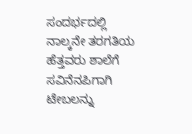ಸಂದರ್ಭದಲ್ಲಿ ನಾಲ್ಕನೇ ತರಗತಿಯ ಹೆತ್ತವರು ಶಾಲೆಗೆ ಸವಿನೆನಪಿಗಾಗಿ ಟೇಬಲನ್ನು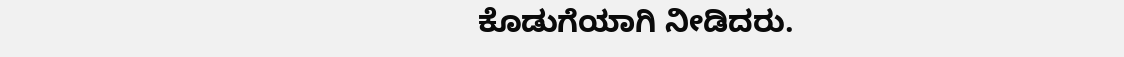ಕೊಡುಗೆಯಾಗಿ ನೀಡಿದರು.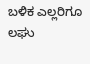ಬಳಿಕ ಎಲ್ಲರಿಗೂ ಲಘು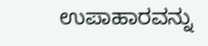ಉಪಾಹಾರವನ್ನು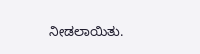ನೀಡಲಾಯಿತು.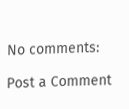No comments:

Post a Comment